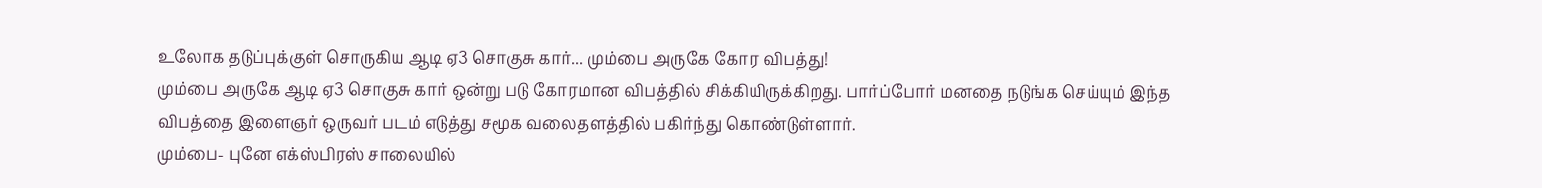உலோக தடுப்புக்குள் சொருகிய ஆடி ஏ3 சொகுசு கார்... மும்பை அருகே கோர விபத்து!
மும்பை அருகே ஆடி ஏ3 சொகுசு கார் ஒன்று படு கோரமான விபத்தில் சிக்கியிருக்கிறது. பார்ப்போர் மனதை நடுங்க செய்யும் இந்த விபத்தை இளைஞர் ஒருவர் படம் எடுத்து சமூக வலைதளத்தில் பகிர்ந்து கொண்டுள்ளார்.
மும்பை- புனே எக்ஸ்பிரஸ் சாலையில்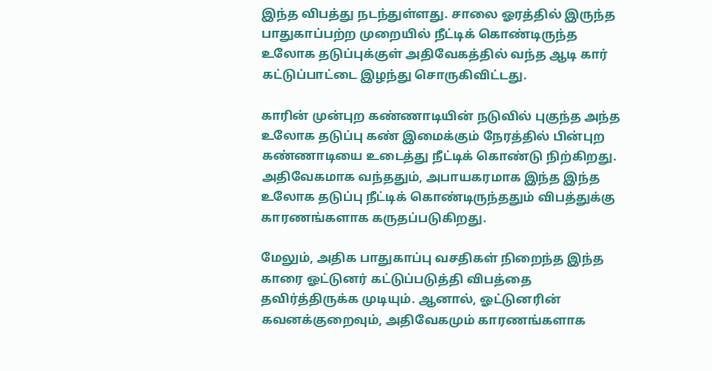இந்த விபத்து நடந்துள்ளது. சாலை ஓரத்தில் இருந்த பாதுகாப்பற்ற முறையில் நீட்டிக் கொண்டிருந்த உலோக தடுப்புக்குள் அதிவேகத்தில் வந்த ஆடி கார் கட்டுப்பாட்டை இழந்து சொருகிவிட்டது.

காரின் முன்புற கண்ணாடியின் நடுவில் புகுந்த அந்த உலோக தடுப்பு கண் இமைக்கும் நேரத்தில் பின்புற கண்ணாடியை உடைத்து நீட்டிக் கொண்டு நிற்கிறது. அதிவேகமாக வந்ததும், அபாயகரமாக இந்த இந்த உலோக தடுப்பு நீட்டிக் கொண்டிருந்ததும் விபத்துக்கு காரணங்களாக கருதப்படுகிறது.

மேலும், அதிக பாதுகாப்பு வசதிகள் நிறைந்த இந்த காரை ஓட்டுனர் கட்டுப்படுத்தி விபத்தை தவிர்த்திருக்க முடியும். ஆனால், ஓட்டுனரின் கவனக்குறைவும், அதிவேகமும் காரணங்களாக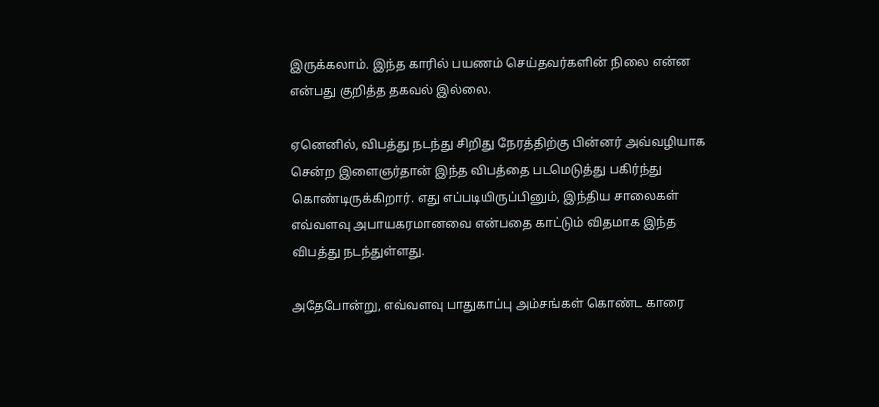இருக்கலாம். இந்த காரில் பயணம் செய்தவர்களின் நிலை என்ன என்பது குறித்த தகவல் இல்லை.

ஏனெனில், விபத்து நடந்து சிறிது நேரத்திற்கு பின்னர் அவ்வழியாக சென்ற இளைஞர்தான் இந்த விபத்தை படமெடுத்து பகிர்ந்து கொண்டிருக்கிறார். எது எப்படியிருப்பினும், இந்திய சாலைகள் எவ்வளவு அபாயகரமானவை என்பதை காட்டும் விதமாக இந்த விபத்து நடந்துள்ளது.

அதேபோன்று, எவ்வளவு பாதுகாப்பு அம்சங்கள் கொண்ட காரை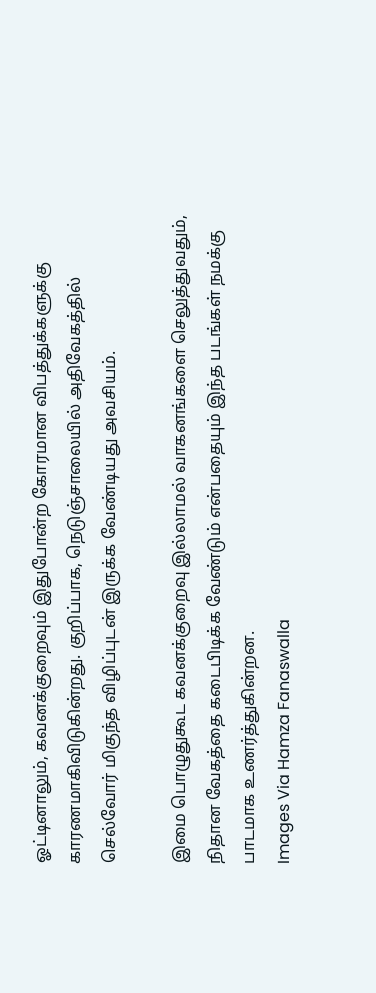ஓட்டினாலும், கவனக்குறைவும் இதுபோன்ற கோரமான விபத்துக்களுக்கு காரணமாகிவிடுகின்றது. குறிப்பாக, நெடுஞ்சாலையில் அதிவேகத்தில் செல்வோர் மிகுந்த விழிப்புடன் இருக்க வேண்டியது அவசியம்.

இமை பொழுதுகூட கவனக்குறைவு இல்லாமல் வாகனங்களை செலுத்துவதும், நிதான வேகத்தை கடைபிடிக்க வேண்டும் என்பதையும் இந்த படங்கள் நமக்கு பாடமாக உணர்த்துகின்றன.
Images Via Hamza Fanaswalla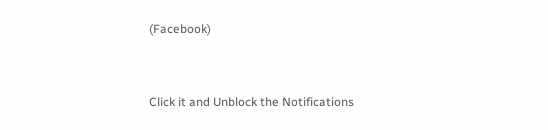(Facebook)


Click it and Unblock the Notifications